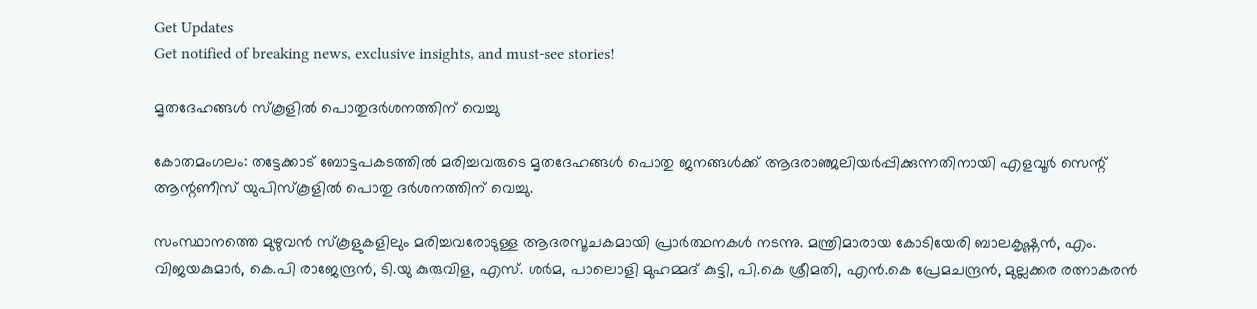Get Updates
Get notified of breaking news, exclusive insights, and must-see stories!

മൃതദേഹങ്ങള്‍ സ്കൂളില്‍ പൊതുദര്‍ശനത്തിന് വെച്ചു

കോതമംഗലം: തട്ടേക്കാട് ബോട്ടപകടത്തില്‍ മരിച്ചവരുടെ മൃതദേഹങ്ങള്‍ പൊതു ജനങ്ങള്‍ക്ക് ആദരാഞ്ജലിയര്‍പ്പിക്കുന്നതിനായി എളവൂര്‍ സെന്റ് ആന്റണീസ് യുപിസ്കൂളില്‍ പൊതു ദര്‍ശനത്തിന് വെച്ചു.

സംസ്ഥാനത്തെ മുഴുവന്‍ സ്കൂളുകളിലും മരിച്ചവരോടുള്ള ആദരസൂചകമായി പ്രാര്‍ത്ഥനകള്‍ നടന്നു. മന്ത്രിമാരായ കോടിയേരി ബാലകൃഷ്ണന്‍, എം. വിജയകുമാര്‍, കെ.പി രാജേന്ദ്രന്‍, ടി.യു കുരുവിള, എസ്. ശര്‍മ, പാലൊളി മുഹമ്മദ് കുട്ടി, പി.കെ ശ്രീമതി, എന്‍.കെ പ്രേമചന്ദ്രന്‍, മുല്ലക്കര രത്നാകരന്‍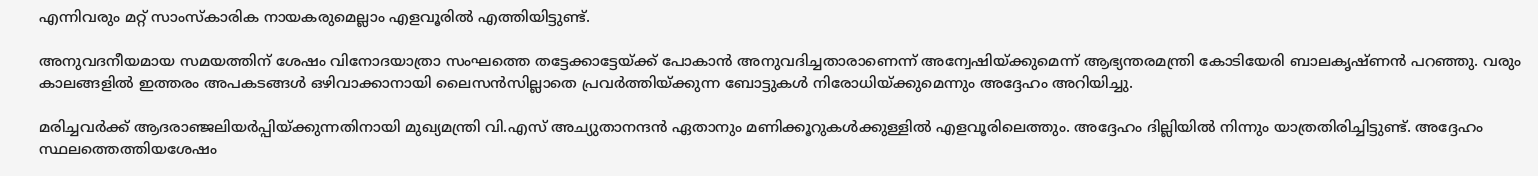എന്നിവരും മറ്റ് സാംസ്കാരിക നായകരുമെല്ലാം എളവൂരില്‍ എത്തിയിട്ടുണ്ട്.

അനുവദനീയമായ സമയത്തിന് ശേഷം വിനോദയാത്രാ സംഘത്തെ തട്ടേക്കാട്ടേയ്ക്ക് പോകാന്‍ അനുവദിച്ചതാരാണെന്ന് അന്വേഷിയ്ക്കുമെന്ന് ആഭ്യന്തരമന്ത്രി കോടിയേരി ബാലകൃഷ്ണന്‍ പറഞ്ഞു. വരും കാലങ്ങളില്‍ ഇത്തരം അപകടങ്ങള്‍ ഒഴിവാക്കാനായി ലൈസന്‍സില്ലാതെ പ്രവര്‍ത്തിയ്ക്കുന്ന ബോട്ടുകള്‍ നിരോധിയ്ക്കുമെന്നും അദ്ദേഹം അറിയിച്ചു.

മരിച്ചവര്‍ക്ക് ആദരാഞ്ജലിയര്‍പ്പിയ്ക്കുന്നതിനായി മുഖ്യമന്ത്രി വി.എസ് അച്യുതാനന്ദന്‍ ഏതാനും മണിക്കൂറുകള്‍ക്കുള്ളില്‍ എളവൂരിലെത്തും. അദ്ദേഹം ദില്ലിയില്‍ നിന്നും യാത്രതിരിച്ചിട്ടുണ്ട്. അദ്ദേഹം സ്ഥലത്തെത്തിയശേഷം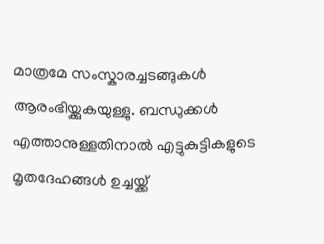മാത്രമേ സംസ്കാരച്ചടങ്ങുകള്‍ ആരംഭിയ്ക്കുകയുള്ളു. ബന്ധുക്കള്‍ എത്താനുള്ളതിനാല്‍ എട്ടുകുട്ടികളുടെ മൃതദേഹങ്ങള്‍ ഉച്ചയ്ക്ക്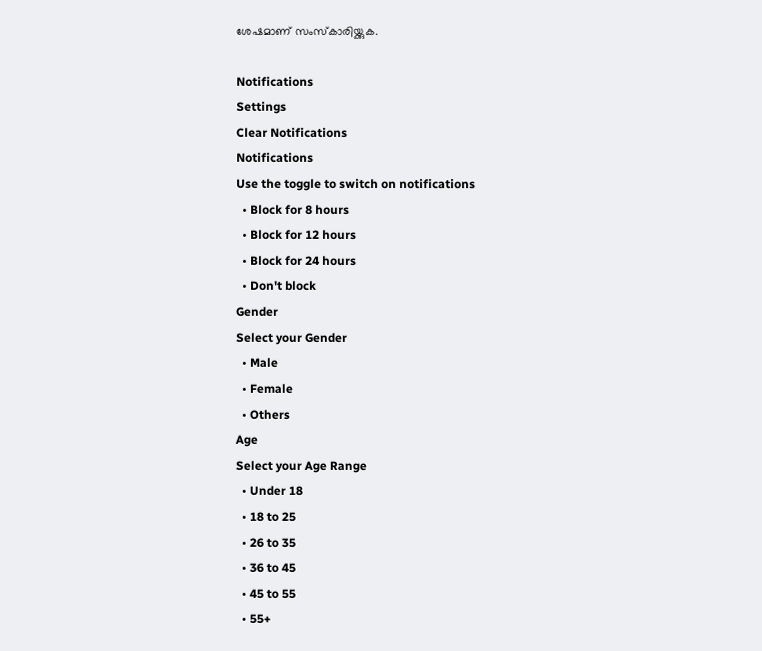ശേഷമാണ് സംസ്കാരിയ്ക്കുക.

Notifications
Settings
Clear Notifications
Notifications
Use the toggle to switch on notifications
  • Block for 8 hours
  • Block for 12 hours
  • Block for 24 hours
  • Don't block
Gender
Select your Gender
  • Male
  • Female
  • Others
Age
Select your Age Range
  • Under 18
  • 18 to 25
  • 26 to 35
  • 36 to 45
  • 45 to 55
  • 55+